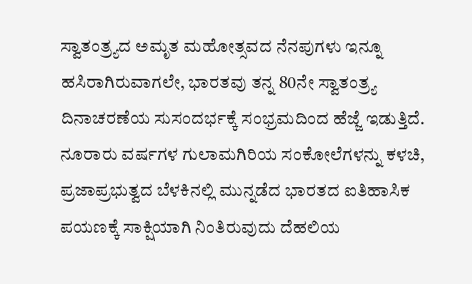ಸ್ವಾತಂತ್ರ್ಯದ ಅಮೃತ ಮಹೋತ್ಸವದ ನೆನಪುಗಳು ಇನ್ನೂ ಹಸಿರಾಗಿರುವಾಗಲೇ, ಭಾರತವು ತನ್ನ 80ನೇ ಸ್ವಾತಂತ್ರ್ಯ ದಿನಾಚರಣೆಯ ಸುಸಂದರ್ಭಕ್ಕೆ ಸಂಭ್ರಮದಿಂದ ಹೆಜ್ಜೆ ಇಡುತ್ತಿದೆ. ನೂರಾರು ವರ್ಷಗಳ ಗುಲಾಮಗಿರಿಯ ಸಂಕೋಲೆಗಳನ್ನು ಕಳಚಿ, ಪ್ರಜಾಪ್ರಭುತ್ವದ ಬೆಳಕಿನಲ್ಲಿ ಮುನ್ನಡೆದ ಭಾರತದ ಐತಿಹಾಸಿಕ ಪಯಣಕ್ಕೆ ಸಾಕ್ಷಿಯಾಗಿ ನಿಂತಿರುವುದು ದೆಹಲಿಯ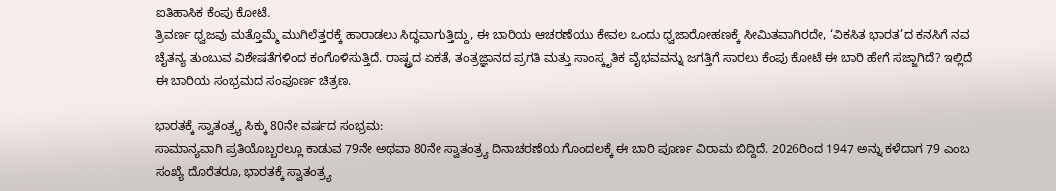ಐತಿಹಾಸಿಕ ಕೆಂಪು ಕೋಟೆ.
ತ್ರಿವರ್ಣ ಧ್ವಜವು ಮತ್ತೊಮ್ಮೆ ಮುಗಿಲೆತ್ತರಕ್ಕೆ ಹಾರಾಡಲು ಸಿದ್ಧವಾಗುತ್ತಿದ್ದು, ಈ ಬಾರಿಯ ಆಚರಣೆಯು ಕೇವಲ ಒಂದು ಧ್ವಜಾರೋಹಣಕ್ಕೆ ಸೀಮಿತವಾಗಿರದೇ, ‘ವಿಕಸಿತ ಭಾರತ’ದ ಕನಸಿಗೆ ನವ ಚೈತನ್ಯ ತುಂಬುವ ವಿಶೇಷತೆಗಳಿಂದ ಕಂಗೊಳಿಸುತ್ತಿದೆ. ರಾಷ್ಟ್ರದ ಏಕತೆ, ತಂತ್ರಜ್ಞಾನದ ಪ್ರಗತಿ ಮತ್ತು ಸಾಂಸ್ಕೃತಿಕ ವೈಭವವನ್ನು ಜಗತ್ತಿಗೆ ಸಾರಲು ಕೆಂಪು ಕೋಟೆ ಈ ಬಾರಿ ಹೇಗೆ ಸಜ್ಜಾಗಿದೆ? ಇಲ್ಲಿದೆ ಈ ಬಾರಿಯ ಸಂಭ್ರಮದ ಸಂಪೂರ್ಣ ಚಿತ್ರಣ.

ಭಾರತಕ್ಕೆ ಸ್ವಾತಂತ್ರ್ಯ ಸಿಕ್ಕು 80ನೇ ವರ್ಷದ ಸಂಭ್ರಮ:
ಸಾಮಾನ್ಯವಾಗಿ ಪ್ರತಿಯೊಬ್ಬರಲ್ಲೂ ಕಾಡುವ 79ನೇ ಅಥವಾ 80ನೇ ಸ್ವಾತಂತ್ರ್ಯ ದಿನಾಚರಣೆಯ ಗೊಂದಲಕ್ಕೆ ಈ ಬಾರಿ ಪೂರ್ಣ ವಿರಾಮ ಬಿದ್ದಿದೆ. 2026ರಿಂದ 1947 ಅನ್ನು ಕಳೆದಾಗ 79 ಎಂಬ ಸಂಖ್ಯೆ ದೊರೆತರೂ, ಭಾರತಕ್ಕೆ ಸ್ವಾತಂತ್ರ್ಯ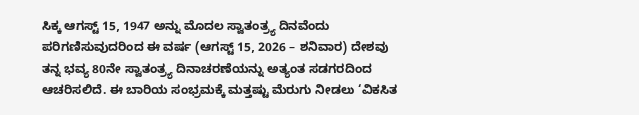ಸಿಕ್ಕ ಆಗಸ್ಟ್ 15, 1947 ಅನ್ನು ಮೊದಲ ಸ್ವಾತಂತ್ರ್ಯ ದಿನವೆಂದು ಪರಿಗಣಿಸುವುದರಿಂದ ಈ ವರ್ಷ (ಆಗಸ್ಟ್ 15, 2026 – ಶನಿವಾರ) ದೇಶವು ತನ್ನ ಭವ್ಯ 80ನೇ ಸ್ವಾತಂತ್ರ್ಯ ದಿನಾಚರಣೆಯನ್ನು ಅತ್ಯಂತ ಸಡಗರದಿಂದ ಆಚರಿಸಲಿದೆ. ಈ ಬಾರಿಯ ಸಂಭ್ರಮಕ್ಕೆ ಮತ್ತಷ್ಟು ಮೆರುಗು ನೀಡಲು ‘ವಿಕಸಿತ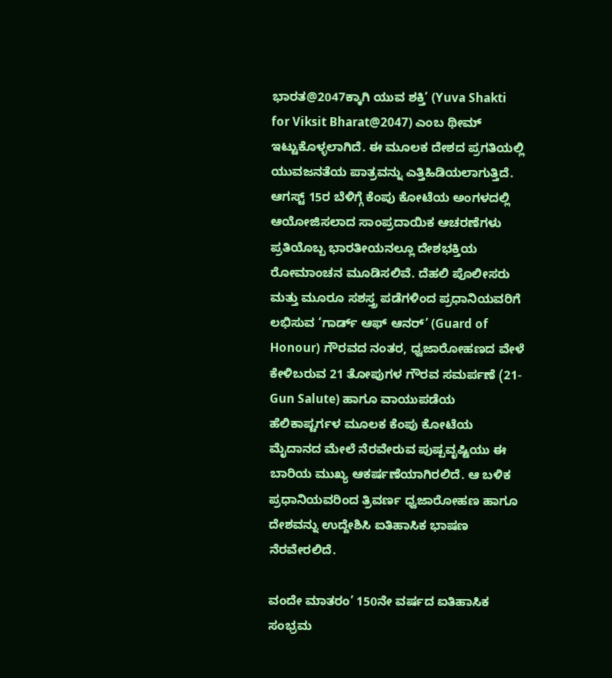ಭಾರತ@2047ಕ್ಕಾಗಿ ಯುವ ಶಕ್ತಿ’ (Yuva Shakti for Viksit Bharat@2047) ಎಂಬ ಥೀಮ್ ಇಟ್ಟುಕೊಳ್ಳಲಾಗಿದೆ. ಈ ಮೂಲಕ ದೇಶದ ಪ್ರಗತಿಯಲ್ಲಿ ಯುವಜನತೆಯ ಪಾತ್ರವನ್ನು ಎತ್ತಿಹಿಡಿಯಲಾಗುತ್ತಿದೆ.
ಆಗಸ್ಟ್ 15ರ ಬೆಳಿಗ್ಗೆ ಕೆಂಪು ಕೋಟೆಯ ಅಂಗಳದಲ್ಲಿ ಆಯೋಜಿಸಲಾದ ಸಾಂಪ್ರದಾಯಿಕ ಆಚರಣೆಗಳು ಪ್ರತಿಯೊಬ್ಬ ಭಾರತೀಯನಲ್ಲೂ ದೇಶಭಕ್ತಿಯ ರೋಮಾಂಚನ ಮೂಡಿಸಲಿವೆ. ದೆಹಲಿ ಪೊಲೀಸರು ಮತ್ತು ಮೂರೂ ಸಶಸ್ತ್ರ ಪಡೆಗಳಿಂದ ಪ್ರಧಾನಿಯವರಿಗೆ ಲಭಿಸುವ ‘ಗಾರ್ಡ್ ಆಫ್ ಆನರ್’ (Guard of Honour) ಗೌರವದ ನಂತರ, ಧ್ವಜಾರೋಹಣದ ವೇಳೆ ಕೇಳಿಬರುವ 21 ತೋಪುಗಳ ಗೌರವ ಸಮರ್ಪಣೆ (21-Gun Salute) ಹಾಗೂ ವಾಯುಪಡೆಯ ಹೆಲಿಕಾಪ್ಟರ್ಗಳ ಮೂಲಕ ಕೆಂಪು ಕೋಟೆಯ ಮೈದಾನದ ಮೇಲೆ ನೆರವೇರುವ ಪುಷ್ಪವೃಷ್ಟಿಯು ಈ ಬಾರಿಯ ಮುಖ್ಯ ಆಕರ್ಷಣೆಯಾಗಿರಲಿದೆ. ಆ ಬಳಿಕ ಪ್ರಧಾನಿಯವರಿಂದ ತ್ರಿವರ್ಣ ಧ್ವಜಾರೋಹಣ ಹಾಗೂ ದೇಶವನ್ನು ಉದ್ದೇಶಿಸಿ ಐತಿಹಾಸಿಕ ಭಾಷಣ ನೆರವೇರಲಿದೆ.

ವಂದೇ ಮಾತರಂ’ 150ನೇ ವರ್ಷದ ಐತಿಹಾಸಿಕ ಸಂಭ್ರಮ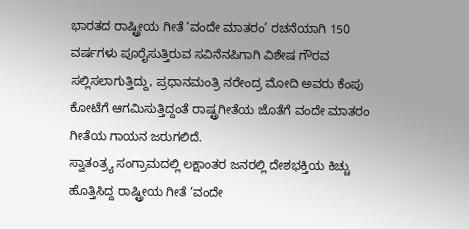ಭಾರತದ ರಾಷ್ಟ್ರೀಯ ಗೀತೆ ‘ವಂದೇ ಮಾತರಂ’ ರಚನೆಯಾಗಿ 150 ವರ್ಷಗಳು ಪೂರೈಸುತ್ತಿರುವ ಸವಿನೆನಪಿಗಾಗಿ ವಿಶೇಷ ಗೌರವ ಸಲ್ಲಿಸಲಾಗುತ್ತಿದ್ದು, ಪ್ರಧಾನಮಂತ್ರಿ ನರೇಂದ್ರ ಮೋದಿ ಅವರು ಕೆಂಪು ಕೋಟೆಗೆ ಆಗಮಿಸುತ್ತಿದ್ದಂತೆ ರಾಷ್ಟ್ರಗೀತೆಯ ಜೊತೆಗೆ ವಂದೇ ಮಾತರಂ ಗೀತೆಯ ಗಾಯನ ಜರುಗಲಿದೆ.
ಸ್ವಾತಂತ್ರ್ಯ ಸಂಗ್ರಾಮದಲ್ಲಿ ಲಕ್ಷಾಂತರ ಜನರಲ್ಲಿ ದೇಶಭಕ್ತಿಯ ಕಿಚ್ಚು ಹೊತ್ತಿಸಿದ್ದ ರಾಷ್ಟ್ರೀಯ ಗೀತೆ ‘ವಂದೇ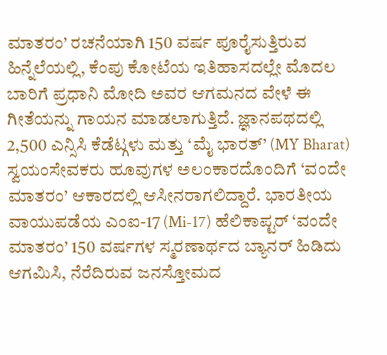ಮಾತರಂ’ ರಚನೆಯಾಗಿ 150 ವರ್ಷ ಪೂರೈಸುತ್ತಿರುವ ಹಿನ್ನೆಲೆಯಲ್ಲಿ, ಕೆಂಪು ಕೋಟೆಯ ಇತಿಹಾಸದಲ್ಲೇ ಮೊದಲ ಬಾರಿಗೆ ಪ್ರಧಾನಿ ಮೋದಿ ಅವರ ಆಗಮನದ ವೇಳೆ ಈ ಗೀತೆಯನ್ನು ಗಾಯನ ಮಾಡಲಾಗುತ್ತಿದೆ. ಜ್ಞಾನಪಥದಲ್ಲಿ 2,500 ಎನ್ಸಿಸಿ ಕೆಡೆಟ್ಗಳು ಮತ್ತು ‘ಮೈ ಭಾರತ್’ (MY Bharat) ಸ್ವಯಂಸೇವಕರು ಹೂವುಗಳ ಅಲಂಕಾರದೊಂದಿಗೆ ‘ವಂದೇ ಮಾತರಂ’ ಆಕಾರದಲ್ಲಿ ಆಸೀನರಾಗಲಿದ್ದಾರೆ. ಭಾರತೀಯ ವಾಯುಪಡೆಯ ಎಂಐ-17 (Mi-17) ಹೆಲಿಕಾಪ್ಟರ್ ‘ವಂದೇ ಮಾತರಂ’ 150 ವರ್ಷಗಳ ಸ್ಮರಣಾರ್ಥದ ಬ್ಯಾನರ್ ಹಿಡಿದು ಆಗಮಿಸಿ, ನೆರೆದಿರುವ ಜನಸ್ತೋಮದ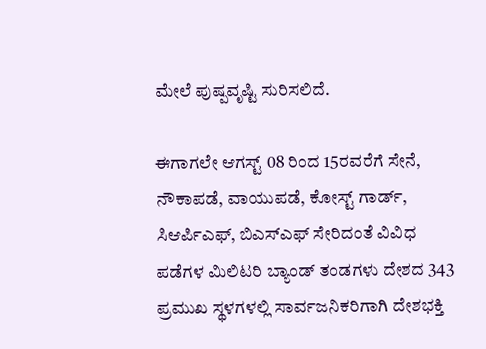ಮೇಲೆ ಪುಷ್ಪವೃಷ್ಟಿ ಸುರಿಸಲಿದೆ.

ಈಗಾಗಲೇ ಆಗಸ್ಟ್ 08 ರಿಂದ 15ರವರೆಗೆ ಸೇನೆ, ನೌಕಾಪಡೆ, ವಾಯುಪಡೆ, ಕೋಸ್ಟ್ ಗಾರ್ಡ್, ಸಿಆರ್ಪಿಎಫ್, ಬಿಎಸ್ಎಫ್ ಸೇರಿದಂತೆ ವಿವಿಧ ಪಡೆಗಳ ಮಿಲಿಟರಿ ಬ್ಯಾಂಡ್ ತಂಡಗಳು ದೇಶದ 343 ಪ್ರಮುಖ ಸ್ಥಳಗಳಲ್ಲಿ ಸಾರ್ವಜನಿಕರಿಗಾಗಿ ದೇಶಭಕ್ತಿ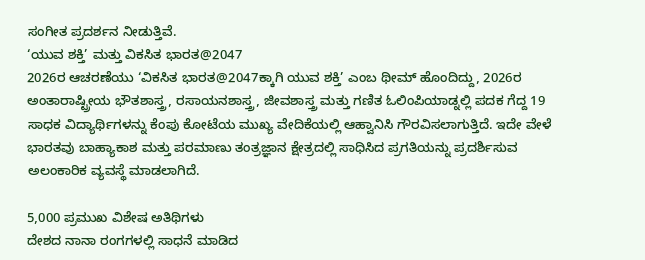ಸಂಗೀತ ಪ್ರದರ್ಶನ ನೀಡುತ್ತಿವೆ.
‘ಯುವ ಶಕ್ತಿ’ ಮತ್ತು ವಿಕಸಿತ ಭಾರತ@2047
2026ರ ಆಚರಣೆಯು ‘ವಿಕಸಿತ ಭಾರತ@2047ಕ್ಕಾಗಿ ಯುವ ಶಕ್ತಿ’ ಎಂಬ ಥೀಮ್ ಹೊಂದಿದ್ದು, 2026ರ ಅಂತಾರಾಷ್ಟ್ರೀಯ ಭೌತಶಾಸ್ತ್ರ, ರಸಾಯನಶಾಸ್ತ್ರ, ಜೀವಶಾಸ್ತ್ರ ಮತ್ತು ಗಣಿತ ಓಲಿಂಪಿಯಾಡ್ನಲ್ಲಿ ಪದಕ ಗೆದ್ದ 19 ಸಾಧಕ ವಿದ್ಯಾರ್ಥಿಗಳನ್ನು ಕೆಂಪು ಕೋಟೆಯ ಮುಖ್ಯ ವೇದಿಕೆಯಲ್ಲಿ ಆಹ್ವಾನಿಸಿ ಗೌರವಿಸಲಾಗುತ್ತಿದೆ. ಇದೇ ವೇಳೆ ಭಾರತವು ಬಾಹ್ಯಾಕಾಶ ಮತ್ತು ಪರಮಾಣು ತಂತ್ರಜ್ಞಾನ ಕ್ಷೇತ್ರದಲ್ಲಿ ಸಾಧಿಸಿದ ಪ್ರಗತಿಯನ್ನು ಪ್ರದರ್ಶಿಸುವ ಅಲಂಕಾರಿಕ ವ್ಯವಸ್ಥೆ ಮಾಡಲಾಗಿದೆ.

5,000 ಪ್ರಮುಖ ವಿಶೇಷ ಅತಿಥಿಗಳು
ದೇಶದ ನಾನಾ ರಂಗಗಳಲ್ಲಿ ಸಾಧನೆ ಮಾಡಿದ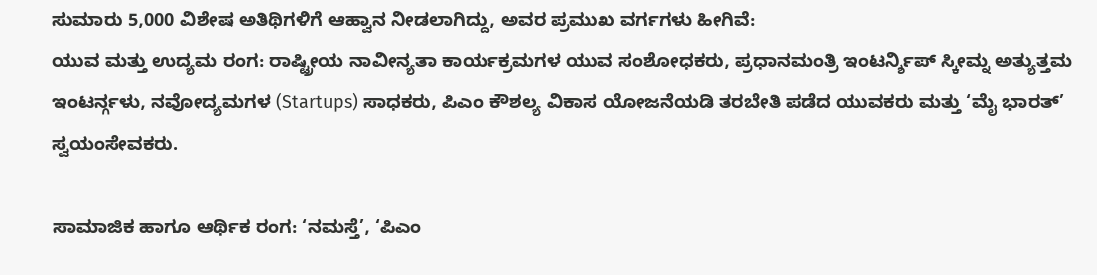ಸುಮಾರು 5,000 ವಿಶೇಷ ಅತಿಥಿಗಳಿಗೆ ಆಹ್ವಾನ ನೀಡಲಾಗಿದ್ದು, ಅವರ ಪ್ರಮುಖ ವರ್ಗಗಳು ಹೀಗಿವೆ:
ಯುವ ಮತ್ತು ಉದ್ಯಮ ರಂಗ: ರಾಷ್ಟ್ರೀಯ ನಾವೀನ್ಯತಾ ಕಾರ್ಯಕ್ರಮಗಳ ಯುವ ಸಂಶೋಧಕರು, ಪ್ರಧಾನಮಂತ್ರಿ ಇಂಟರ್ನ್ಶಿಪ್ ಸ್ಕೀಮ್ನ ಅತ್ಯುತ್ತಮ ಇಂಟರ್ನ್ಗಳು, ನವೋದ್ಯಮಗಳ (Startups) ಸಾಧಕರು, ಪಿಎಂ ಕೌಶಲ್ಯ ವಿಕಾಸ ಯೋಜನೆಯಡಿ ತರಬೇತಿ ಪಡೆದ ಯುವಕರು ಮತ್ತು ‘ಮೈ ಭಾರತ್’ ಸ್ವಯಂಸೇವಕರು.

ಸಾಮಾಜಿಕ ಹಾಗೂ ಆರ್ಥಿಕ ರಂಗ: ‘ನಮಸ್ತೆ’, ‘ಪಿಎಂ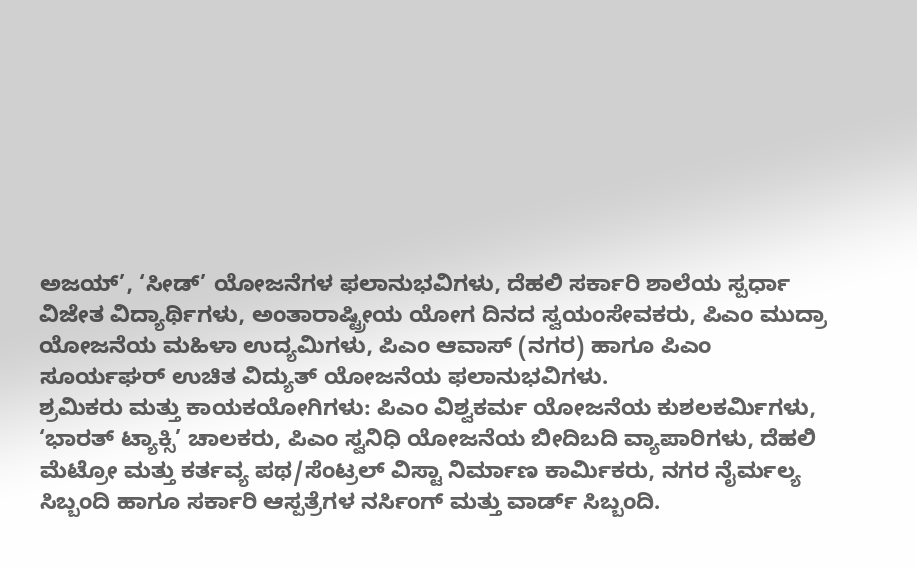ಅಜಯ್’, ‘ಸೀಡ್’ ಯೋಜನೆಗಳ ಫಲಾನುಭವಿಗಳು, ದೆಹಲಿ ಸರ್ಕಾರಿ ಶಾಲೆಯ ಸ್ಪರ್ಧಾ ವಿಜೇತ ವಿದ್ಯಾರ್ಥಿಗಳು, ಅಂತಾರಾಷ್ಟ್ರೀಯ ಯೋಗ ದಿನದ ಸ್ವಯಂಸೇವಕರು, ಪಿಎಂ ಮುದ್ರಾ ಯೋಜನೆಯ ಮಹಿಳಾ ಉದ್ಯಮಿಗಳು, ಪಿಎಂ ಆವಾಸ್ (ನಗರ) ಹಾಗೂ ಪಿಎಂ ಸೂರ್ಯಘರ್ ಉಚಿತ ವಿದ್ಯುತ್ ಯೋಜನೆಯ ಫಲಾನುಭವಿಗಳು.
ಶ್ರಮಿಕರು ಮತ್ತು ಕಾಯಕಯೋಗಿಗಳು: ಪಿಎಂ ವಿಶ್ವಕರ್ಮ ಯೋಜನೆಯ ಕುಶಲಕರ್ಮಿಗಳು, ‘ಭಾರತ್ ಟ್ಯಾಕ್ಸಿ’ ಚಾಲಕರು, ಪಿಎಂ ಸ್ವನಿಧಿ ಯೋಜನೆಯ ಬೀದಿಬದಿ ವ್ಯಾಪಾರಿಗಳು, ದೆಹಲಿ ಮೆಟ್ರೋ ಮತ್ತು ಕರ್ತವ್ಯ ಪಥ/ಸೆಂಟ್ರಲ್ ವಿಸ್ಟಾ ನಿರ್ಮಾಣ ಕಾರ್ಮಿಕರು, ನಗರ ನೈರ್ಮಲ್ಯ ಸಿಬ್ಬಂದಿ ಹಾಗೂ ಸರ್ಕಾರಿ ಆಸ್ಪತ್ರೆಗಳ ನರ್ಸಿಂಗ್ ಮತ್ತು ವಾರ್ಡ್ ಸಿಬ್ಬಂದಿ.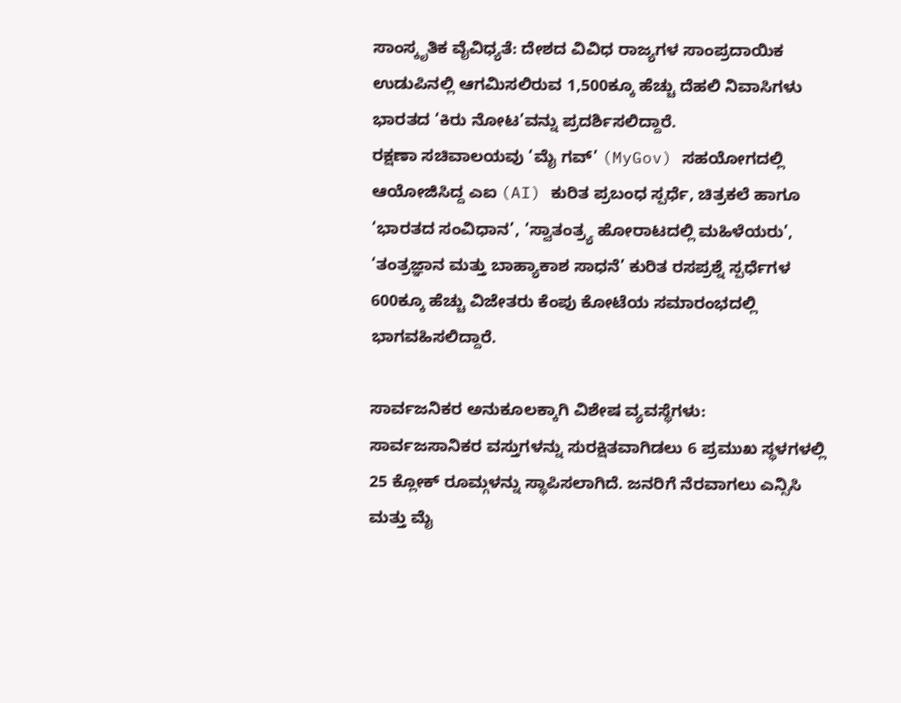ಸಾಂಸ್ಕೃತಿಕ ವೈವಿಧ್ಯತೆ: ದೇಶದ ವಿವಿಧ ರಾಜ್ಯಗಳ ಸಾಂಪ್ರದಾಯಿಕ ಉಡುಪಿನಲ್ಲಿ ಆಗಮಿಸಲಿರುವ 1,500ಕ್ಕೂ ಹೆಚ್ಚು ದೆಹಲಿ ನಿವಾಸಿಗಳು ಭಾರತದ ‘ಕಿರು ನೋಟ’ವನ್ನು ಪ್ರದರ್ಶಿಸಲಿದ್ದಾರೆ.
ರಕ್ಷಣಾ ಸಚಿವಾಲಯವು ‘ಮೈ ಗವ್’ (MyGov) ಸಹಯೋಗದಲ್ಲಿ ಆಯೋಜಿಸಿದ್ದ ಎಐ (AI) ಕುರಿತ ಪ್ರಬಂಧ ಸ್ಪರ್ಧೆ, ಚಿತ್ರಕಲೆ ಹಾಗೂ ‘ಭಾರತದ ಸಂವಿಧಾನ’, ‘ಸ್ವಾತಂತ್ರ್ಯ ಹೋರಾಟದಲ್ಲಿ ಮಹಿಳೆಯರು’, ‘ತಂತ್ರಜ್ಞಾನ ಮತ್ತು ಬಾಹ್ಯಾಕಾಶ ಸಾಧನೆ’ ಕುರಿತ ರಸಪ್ರಶ್ನೆ ಸ್ಪರ್ಧೆಗಳ 600ಕ್ಕೂ ಹೆಚ್ಚು ವಿಜೇತರು ಕೆಂಪು ಕೋಟೆಯ ಸಮಾರಂಭದಲ್ಲಿ ಭಾಗವಹಿಸಲಿದ್ದಾರೆ.

ಸಾರ್ವಜನಿಕರ ಅನುಕೂಲಕ್ಕಾಗಿ ವಿಶೇಷ ವ್ಯವಸ್ಥೆಗಳು:
ಸಾರ್ವಜಸಾನಿಕರ ವಸ್ತುಗಳನ್ನು ಸುರಕ್ಷಿತವಾಗಿಡಲು 6 ಪ್ರಮುಖ ಸ್ಥಳಗಳಲ್ಲಿ 25 ಕ್ಲೋಕ್ ರೂಮ್ಗಳನ್ನು ಸ್ಥಾಪಿಸಲಾಗಿದೆ. ಜನರಿಗೆ ನೆರವಾಗಲು ಎನ್ಸಿಸಿ ಮತ್ತು ಮೈ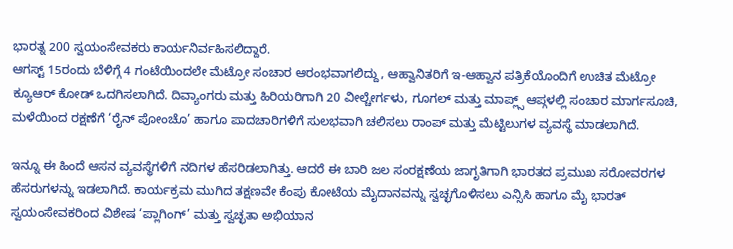ಭಾರತ್ನ 200 ಸ್ವಯಂಸೇವಕರು ಕಾರ್ಯನಿರ್ವಹಿಸಲಿದ್ದಾರೆ.
ಆಗಸ್ಟ್ 15ರಂದು ಬೆಳಿಗ್ಗೆ 4 ಗಂಟೆಯಿಂದಲೇ ಮೆಟ್ರೋ ಸಂಚಾರ ಆರಂಭವಾಗಲಿದ್ದು, ಆಹ್ವಾನಿತರಿಗೆ ಇ-ಆಹ್ವಾನ ಪತ್ರಿಕೆಯೊಂದಿಗೆ ಉಚಿತ ಮೆಟ್ರೋ ಕ್ಯೂಆರ್ ಕೋಡ್ ಒದಗಿಸಲಾಗಿದೆ. ದಿವ್ಯಾಂಗರು ಮತ್ತು ಹಿರಿಯರಿಗಾಗಿ 20 ವೀಲ್ಚೇರ್ಗಳು, ಗೂಗಲ್ ಮತ್ತು ಮಾಪ್ಲ್ಸ್ ಆಪ್ಗಳಲ್ಲಿ ಸಂಚಾರ ಮಾರ್ಗಸೂಚಿ, ಮಳೆಯಿಂದ ರಕ್ಷಣೆಗೆ ‘ರೈನ್ ಪೋಂಚೊ’ ಹಾಗೂ ಪಾದಚಾರಿಗಳಿಗೆ ಸುಲಭವಾಗಿ ಚಲಿಸಲು ರಾಂಪ್ ಮತ್ತು ಮೆಟ್ಟಿಲುಗಳ ವ್ಯವಸ್ಥೆ ಮಾಡಲಾಗಿದೆ.

ಇನ್ನೂ ಈ ಹಿಂದೆ ಆಸನ ವ್ಯವಸ್ಥೆಗಳಿಗೆ ನದಿಗಳ ಹೆಸರಿಡಲಾಗಿತ್ತು. ಆದರೆ ಈ ಬಾರಿ ಜಲ ಸಂರಕ್ಷಣೆಯ ಜಾಗೃತಿಗಾಗಿ ಭಾರತದ ಪ್ರಮುಖ ಸರೋವರಗಳ ಹೆಸರುಗಳನ್ನು ಇಡಲಾಗಿದೆ. ಕಾರ್ಯಕ್ರಮ ಮುಗಿದ ತಕ್ಷಣವೇ ಕೆಂಪು ಕೋಟೆಯ ಮೈದಾನವನ್ನು ಸ್ವಚ್ಛಗೊಳಿಸಲು ಎನ್ಸಿಸಿ ಹಾಗೂ ಮೈ ಭಾರತ್ ಸ್ವಯಂಸೇವಕರಿಂದ ವಿಶೇಷ ‘ಪ್ಲಾಗಿಂಗ್’ ಮತ್ತು ಸ್ವಚ್ಛತಾ ಅಭಿಯಾನ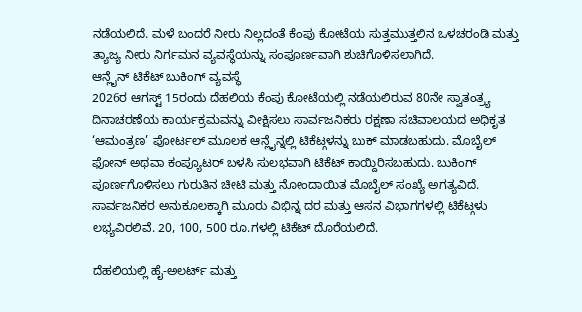ನಡೆಯಲಿದೆ. ಮಳೆ ಬಂದರೆ ನೀರು ನಿಲ್ಲದಂತೆ ಕೆಂಪು ಕೋಟೆಯ ಸುತ್ತಮುತ್ತಲಿನ ಒಳಚರಂಡಿ ಮತ್ತು ತ್ಯಾಜ್ಯ ನೀರು ನಿರ್ಗಮನ ವ್ಯವಸ್ಥೆಯನ್ನು ಸಂಪೂರ್ಣವಾಗಿ ಶುಚಿಗೊಳಿಸಲಾಗಿದೆ.
ಆನ್ಲೈನ್ ಟಿಕೆಟ್ ಬುಕಿಂಗ್ ವ್ಯವಸ್ಥೆ
2026ರ ಆಗಸ್ಟ್ 15ರಂದು ದೆಹಲಿಯ ಕೆಂಪು ಕೋಟೆಯಲ್ಲಿ ನಡೆಯಲಿರುವ 80ನೇ ಸ್ವಾತಂತ್ರ್ಯ ದಿನಾಚರಣೆಯ ಕಾರ್ಯಕ್ರಮವನ್ನು ವೀಕ್ಷಿಸಲು ಸಾರ್ವಜನಿಕರು ರಕ್ಷಣಾ ಸಚಿವಾಲಯದ ಅಧಿಕೃತ ‘ಆಮಂತ್ರಣ’ ಪೋರ್ಟಲ್ ಮೂಲಕ ಆನ್ಲೈನ್ನಲ್ಲಿ ಟಿಕೆಟ್ಗಳನ್ನು ಬುಕ್ ಮಾಡಬಹುದು. ಮೊಬೈಲ್ ಫೋನ್ ಅಥವಾ ಕಂಪ್ಯೂಟರ್ ಬಳಸಿ ಸುಲಭವಾಗಿ ಟಿಕೆಟ್ ಕಾಯ್ದಿರಿಸಬಹುದು. ಬುಕಿಂಗ್ ಪೂರ್ಣಗೊಳಿಸಲು ಗುರುತಿನ ಚೀಟಿ ಮತ್ತು ನೋಂದಾಯಿತ ಮೊಬೈಲ್ ಸಂಖ್ಯೆ ಅಗತ್ಯವಿದೆ.
ಸಾರ್ವಜನಿಕರ ಅನುಕೂಲಕ್ಕಾಗಿ ಮೂರು ವಿಭಿನ್ನ ದರ ಮತ್ತು ಆಸನ ವಿಭಾಗಗಳಲ್ಲಿ ಟಿಕೆಟ್ಗಳು ಲಭ್ಯವಿರಲಿವೆ. 20, 100, 500 ರೂ.ಗಳಲ್ಲಿ ಟಿಕೆಟ್ ದೊರೆಯಲಿದೆ.

ದೆಹಲಿಯಲ್ಲಿ ಹೈ-ಅಲರ್ಟ್ ಮತ್ತು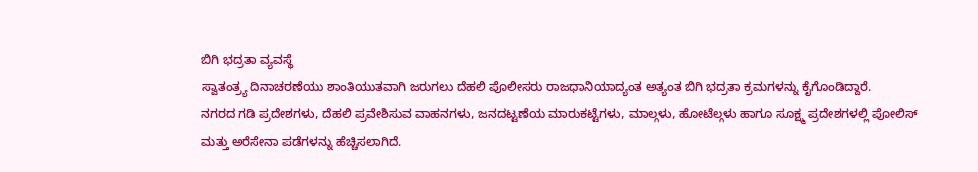ಬಿಗಿ ಭದ್ರತಾ ವ್ಯವಸ್ಥೆ
ಸ್ವಾತಂತ್ರ್ಯ ದಿನಾಚರಣೆಯು ಶಾಂತಿಯುತವಾಗಿ ಜರುಗಲು ದೆಹಲಿ ಪೊಲೀಸರು ರಾಜಧಾನಿಯಾದ್ಯಂತ ಅತ್ಯಂತ ಬಿಗಿ ಭದ್ರತಾ ಕ್ರಮಗಳನ್ನು ಕೈಗೊಂಡಿದ್ದಾರೆ.
ನಗರದ ಗಡಿ ಪ್ರದೇಶಗಳು, ದೆಹಲಿ ಪ್ರವೇಶಿಸುವ ವಾಹನಗಳು, ಜನದಟ್ಟಣೆಯ ಮಾರುಕಟ್ಟೆಗಳು, ಮಾಲ್ಗಳು, ಹೋಟೆಲ್ಗಳು ಹಾಗೂ ಸೂಕ್ಷ್ಮ ಪ್ರದೇಶಗಳಲ್ಲಿ ಪೋಲಿಸ್ ಮತ್ತು ಅರೆಸೇನಾ ಪಡೆಗಳನ್ನು ಹೆಚ್ಚಿಸಲಾಗಿದೆ.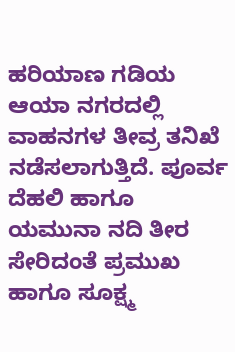ಹರಿಯಾಣ ಗಡಿಯ ಆಯಾ ನಗರದಲ್ಲಿ ವಾಹನಗಳ ತೀವ್ರ ತನಿಖೆ ನಡೆಸಲಾಗುತ್ತಿದೆ. ಪೂರ್ವ ದೆಹಲಿ ಹಾಗೂ ಯಮುನಾ ನದಿ ತೀರ ಸೇರಿದಂತೆ ಪ್ರಮುಖ ಹಾಗೂ ಸೂಕ್ಷ್ಮ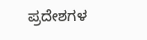ಪ್ರದೇಶಗಳ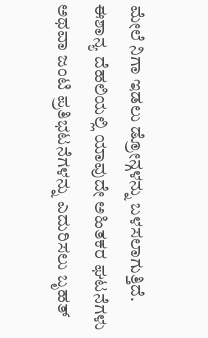ಮೇಲೆ ನಿಗಾ ಇಡಲು ಡ್ರೋನ್ಗಳನ್ನು ಬಳಸಲಾಗುತ್ತಿದೆ.
ಈಶಾನ್ಯ ದೆಹಲಿಯಲ್ಲಿ ಯಾವುದೇ ಅಹಿತಕರ ಘಟನೆಗಳು ಅಥವಾ ಜಂಟಿ ಪ್ರತಿಭಟನೆಗಳನ್ನು ಎದುರಿಸಲು ಬೃಹತ್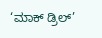‘ಮಾಕ್ ಡ್ರಿಲ್’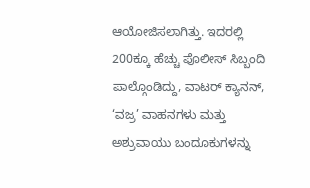ಆಯೋಜಿಸಲಾಗಿತ್ತು. ಇದರಲ್ಲಿ 200ಕ್ಕೂ ಹೆಚ್ಚು ಪೊಲೀಸ್ ಸಿಬ್ಬಂದಿ ಪಾಲ್ಗೊಂಡಿದ್ದು, ವಾಟರ್ ಕ್ಯಾನನ್, ‘ವಜ್ರ’ ವಾಹನಗಳು ಮತ್ತು ಅಶ್ರುವಾಯು ಬಂದೂಕುಗಳನ್ನು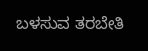ಬಳಸುವ ತರಬೇತಿ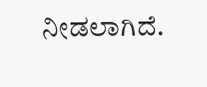ನೀಡಲಾಗಿದೆ.